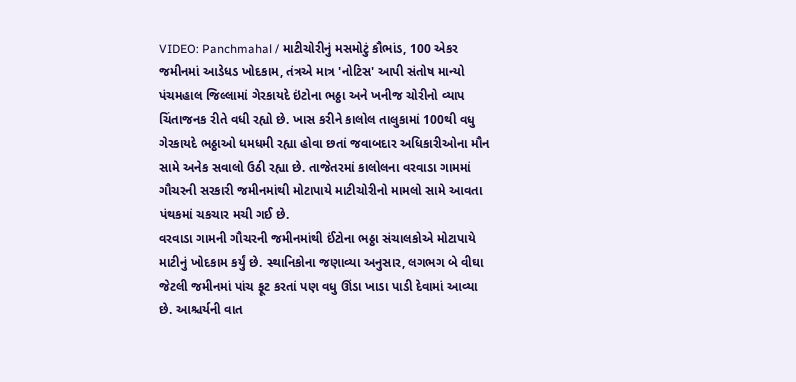VIDEO: Panchmahal / માટીચોરીનું મસમોટું કૌભાંડ, 100 એકર જમીનમાં આડેધડ ખોદકામ, તંત્રએ માત્ર 'નોટિસ' આપી સંતોષ માન્યો
પંચમહાલ જિલ્લામાં ગેરકાયદે ઇંટોના ભઠ્ઠા અને ખનીજ ચોરીનો વ્યાપ ચિંતાજનક રીતે વધી રહ્યો છે. ખાસ કરીને કાલોલ તાલુકામાં 100થી વધુ ગેરકાયદે ભઠ્ઠાઓ ધમધમી રહ્યા હોવા છતાં જવાબદાર અધિકારીઓના મૌન સામે અનેક સવાલો ઉઠી રહ્યા છે. તાજેતરમાં કાલોલના વરવાડા ગામમાં ગૌચરની સરકારી જમીનમાંથી મોટાપાયે માટીચોરીનો મામલો સામે આવતા પંથકમાં ચકચાર મચી ગઈ છે.
વરવાડા ગામની ગૌચરની જમીનમાંથી ઈંટોના ભઠ્ઠા સંચાલકોએ મોટાપાયે માટીનું ખોદકામ કર્યું છે. સ્થાનિકોના જણાવ્યા અનુસાર, લગભગ બે વીઘા જેટલી જમીનમાં પાંચ ફૂટ કરતાં પણ વધુ ઊંડા ખાડા પાડી દેવામાં આવ્યા છે. આશ્ચર્યની વાત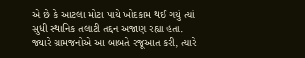એ છે કે આટલા મોટા પાયે ખોદકામ થઈ ગયું ત્યાં સુધી સ્થાનિક તલાટી તદ્દન અજાણ રહ્યા હતા. જ્યારે ગ્રામજનોએ આ બાબતે રજૂઆત કરી, ત્યારે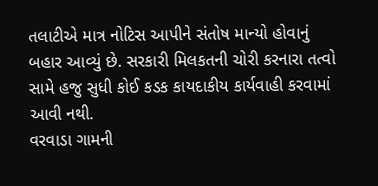તલાટીએ માત્ર નોટિસ આપીને સંતોષ માન્યો હોવાનું બહાર આવ્યું છે. સરકારી મિલકતની ચોરી કરનારા તત્વો સામે હજુ સુધી કોઈ કડક કાયદાકીય કાર્યવાહી કરવામાં આવી નથી.
વરવાડા ગામની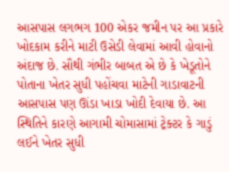આસપાસ લગભગ 100 એકર જમીન પર આ પ્રકારે ખોદકામ કરીને માટી ઉસેડી લેવામાં આવી હોવાનો અંદાજ છે. સૌથી ગંભીર બાબત એ છે કે ખેડૂતોને પોતાના ખેતર સુધી પહોંચવા માટેની ગાડાવાટની આસપાસ પણ ઊંડા ખાડા ખોદી દેવાયા છે. આ સ્થિતિને કારણે આગામી ચોમાસામાં ટ્રેક્ટર કે ગાડું લઈને ખેતર સુધી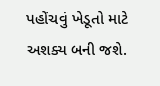પહોંચવું ખેડૂતો માટે અશક્ય બની જશે.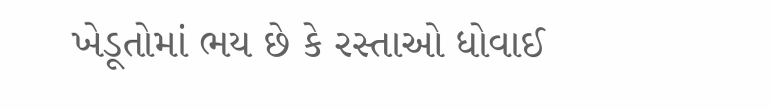ખેડૂતોમાં ભય છે કે રસ્તાઓ ધોવાઈ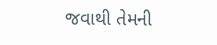જવાથી તેમની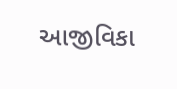આજીવિકા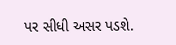પર સીધી અસર પડશે.